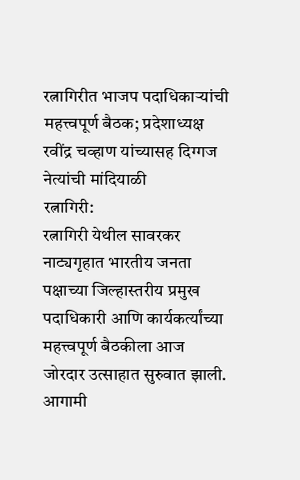रत्नागिरीत भाजप पदाधिकाऱ्यांची महत्त्वपूर्ण बैठक; प्रदेशाध्यक्ष रवींद्र चव्हाण यांच्यासह दिग्गज नेत्यांची मांदियाळी
रत्नागिरी:
रत्नागिरी येथील सावरकर नाट्यगृहात भारतीय जनता पक्षाच्या जिल्हास्तरीय प्रमुख पदाधिकारी आणि कार्यकर्त्यांच्या महत्त्वपूर्ण बैठकीला आज जोरदार उत्साहात सुरुवात झाली. आगामी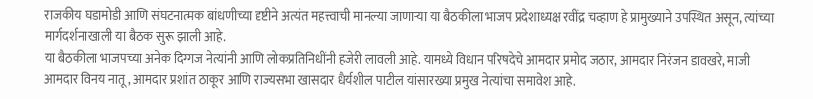राजकीय घडामोडी आणि संघटनात्मक बांधणीच्या दृष्टीने अत्यंत महत्त्वाची मानल्या जाणाऱ्या या बैठकीला भाजप प्रदेशाध्यक्ष रवींद्र चव्हाण हे प्रामुख्याने उपस्थित असून, त्यांच्या मार्गदर्शनाखाली या बैठक सुरू झाली आहे.
या बैठकीला भाजपच्या अनेक दिग्गज नेत्यांनी आणि लोकप्रतिनिधींनी हजेरी लावली आहे. यामध्ये विधान परिषदेचे आमदार प्रमोद जठार, आमदार निरंजन डावखरे, माजी आमदार विनय नातू, आमदार प्रशांत ठाकूर आणि राज्यसभा खासदार धैर्यशील पाटील यांसारख्या प्रमुख नेत्यांचा समावेश आहे.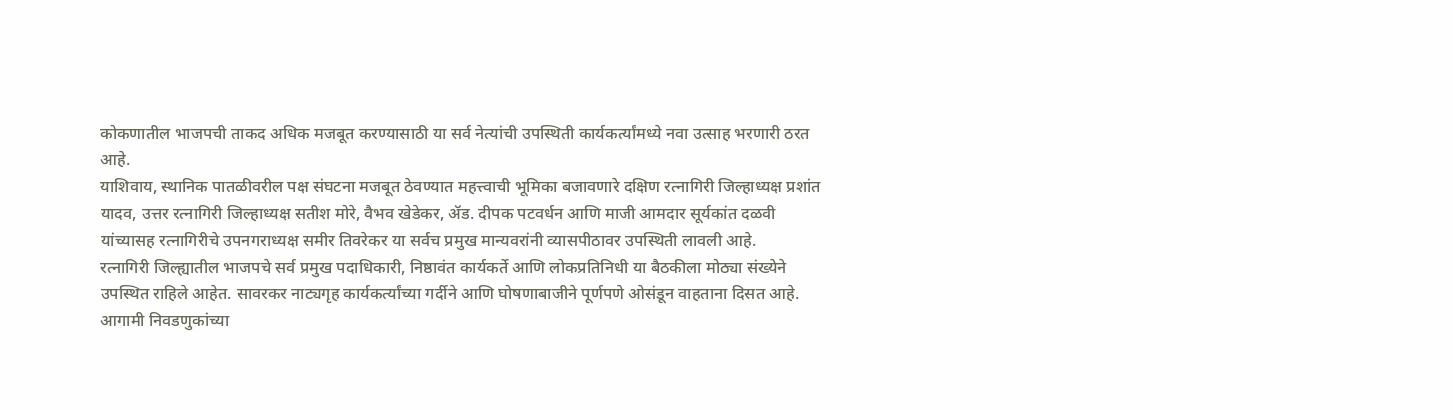कोकणातील भाजपची ताकद अधिक मजबूत करण्यासाठी या सर्व नेत्यांची उपस्थिती कार्यकर्त्यांमध्ये नवा उत्साह भरणारी ठरत आहे.
याशिवाय, स्थानिक पातळीवरील पक्ष संघटना मजबूत ठेवण्यात महत्त्वाची भूमिका बजावणारे दक्षिण रत्नागिरी जिल्हाध्यक्ष प्रशांत यादव, उत्तर रत्नागिरी जिल्हाध्यक्ष सतीश मोरे, वैभव खेडेकर, ॲड. दीपक पटवर्धन आणि माजी आमदार सूर्यकांत दळवी यांच्यासह रत्नागिरीचे उपनगराध्यक्ष समीर तिवरेकर या सर्वच प्रमुख मान्यवरांनी व्यासपीठावर उपस्थिती लावली आहे.
रत्नागिरी जिल्ह्यातील भाजपचे सर्व प्रमुख पदाधिकारी, निष्ठावंत कार्यकर्ते आणि लोकप्रतिनिधी या बैठकीला मोठ्या संख्येने उपस्थित राहिले आहेत. सावरकर नाट्यगृह कार्यकर्त्यांच्या गर्दीने आणि घोषणाबाजीने पूर्णपणे ओसंडून वाहताना दिसत आहे.
आगामी निवडणुकांच्या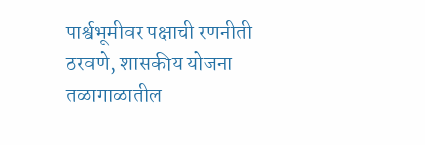पार्श्वभूमीवर पक्षाची रणनीती ठरवणे, शासकीय योजना तळागाळातील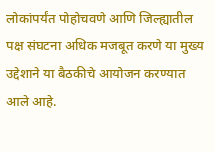लोकांपर्यंत पोहोचवणे आणि जिल्ह्यातील पक्ष संघटना अधिक मजबूत करणे या मुख्य उद्देशाने या बैठकीचे आयोजन करण्यात आले आहे.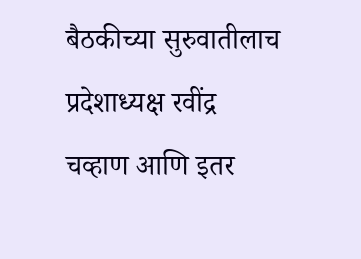बैठकीच्या सुरुवातीलाच प्रदेशाध्यक्ष रवींद्र चव्हाण आणि इतर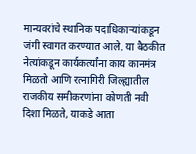मान्यवरांचे स्थानिक पदाधिकाऱ्यांकडून जंगी स्वागत करण्यात आले. या बैठकीत नेत्यांकडून कार्यकर्त्यांना काय कानमंत्र मिळतो आणि रत्नागिरी जिल्ह्यातील राजकीय समीकरणांना कोणती नवी दिशा मिळते, याकडे आता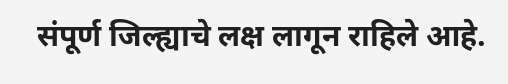संपूर्ण जिल्ह्याचे लक्ष लागून राहिले आहे.